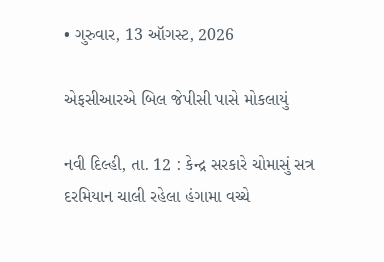• ગુરુવાર, 13 ઑગસ્ટ, 2026

એફસીઆરએ બિલ જેપીસી પાસે મોકલાયું

નવી દિલ્હી, તા. 12 : કેન્દ્ર સરકારે ચોમાસું સત્ર દરમિયાન ચાલી રહેલા હંગામા વચ્ચે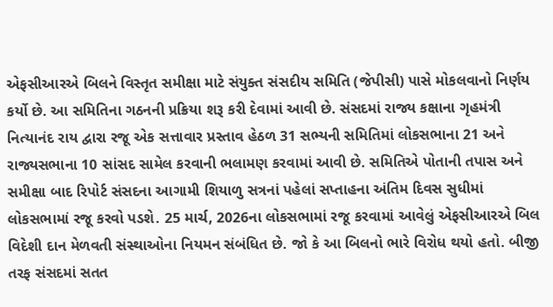એફસીઆરએ બિલને વિસ્તૃત સમીક્ષા માટે સંયુક્ત સંસદીય સમિતિ (જેપીસી) પાસે મોકલવાનો નિર્ણય કર્યો છે. આ સમિતિના ગઠનની પ્રક્રિયા શરૂ કરી દેવામાં આવી છે. સંસદમાં રાજ્ય કક્ષાના ગૃહમંત્રી નિત્યાનંદ રાય દ્વારા રજૂ એક સત્તાવાર પ્રસ્તાવ હેઠળ 31 સભ્યની સમિતિમાં લોકસભાના 21 અને રાજ્યસભાના 10 સાંસદ સામેલ કરવાની ભલામણ કરવામાં આવી છે. સમિતિએ પોતાની તપાસ અને સમીક્ષા બાદ રિપોર્ટ સંસદના આગામી શિયાળુ સત્રનાં પહેલાં સપ્તાહના અંતિમ દિવસ સુધીમાં લોકસભામાં રજૂ કરવો પડશે. 25 માર્ચ, 2026ના લોકસભામાં રજૂ કરવામાં આવેલું એફસીઆરએ બિલ વિદેશી દાન મેળવતી સંસ્થાઓના નિયમન સંબંધિત છે. જો કે આ બિલનો ભારે વિરોધ થયો હતો. બીજી તરફ સંસદમાં સતત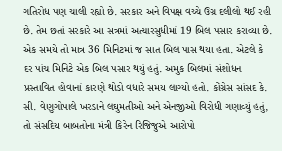ગતિરોધ પણ ચાલી રહ્યો છે. સરકાર અને વિપક્ષ વચ્ચે ઉગ્ર દલીલો થઈ રહી છે. તેમ છતાં સરકારે આ સત્રમાં અત્યારસુધીમાં 19 બિલ પસાર કરાવ્યા છે. એક સમયે તો માત્ર 36 મિનિટમાં જ સાત બિલ પાસ થયા હતા. એટલે કે દર પાંચ મિનિટે એક બિલ પસાર થયું હતું. અમુક બિલમાં સંશોધન પ્રસ્તાવિત હોવાનાં કારણે થોડો વધારે સમય લાગ્યો હતો. કોંગ્રેસ સાંસદ કે. સી. વેણુગોપાલે ખરડાને લઘુમતીઓ અને એનજીઓ વિરોધી ગણાવ્યું હતું, તો સંસદિય બાબતોના મંત્રી કિરેન રિજિજુએ આરોપો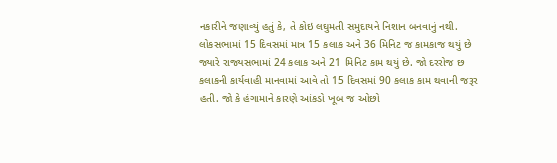નકારીને જણાવ્યું હતું કે, તે કોઇ લઘુમતી સમુદાયને નિશાન બનવાનું નથી. લોકસભામાં 15 દિવસમાં માત્ર 15 કલાક અને 36 મિનિટ જ કામકાજ થયું છે જ્યારે રાજ્યસભામાં 24 કલાક અને 21 મિનિટ કામ થયું છે. જો દરરોજ છ કલાકની કાર્યવાહી માનવામાં આવે તો 15 દિવસમાં 90 કલાક કામ થવાની જરૂર હતી. જો કે હંગામાને કારણે આંકડો ખૂબ જ ઓછો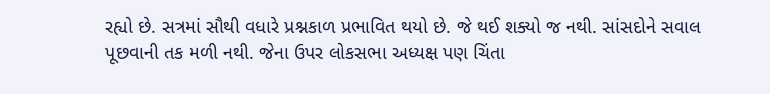રહ્યો છે. સત્રમાં સૌથી વધારે પ્રશ્નકાળ પ્રભાવિત થયો છે. જે થઈ શક્યો જ નથી. સાંસદોને સવાલ પૂછવાની તક મળી નથી. જેના ઉપર લોકસભા અધ્યક્ષ પણ ચિંતા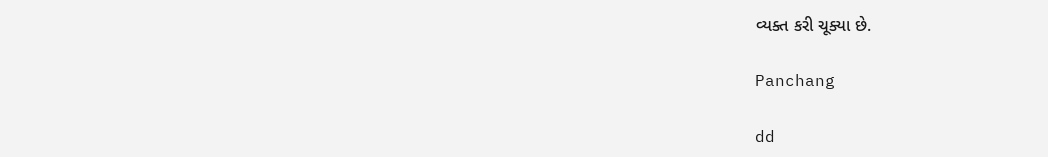વ્યક્ત કરી ચૂક્યા છે.

Panchang

dd